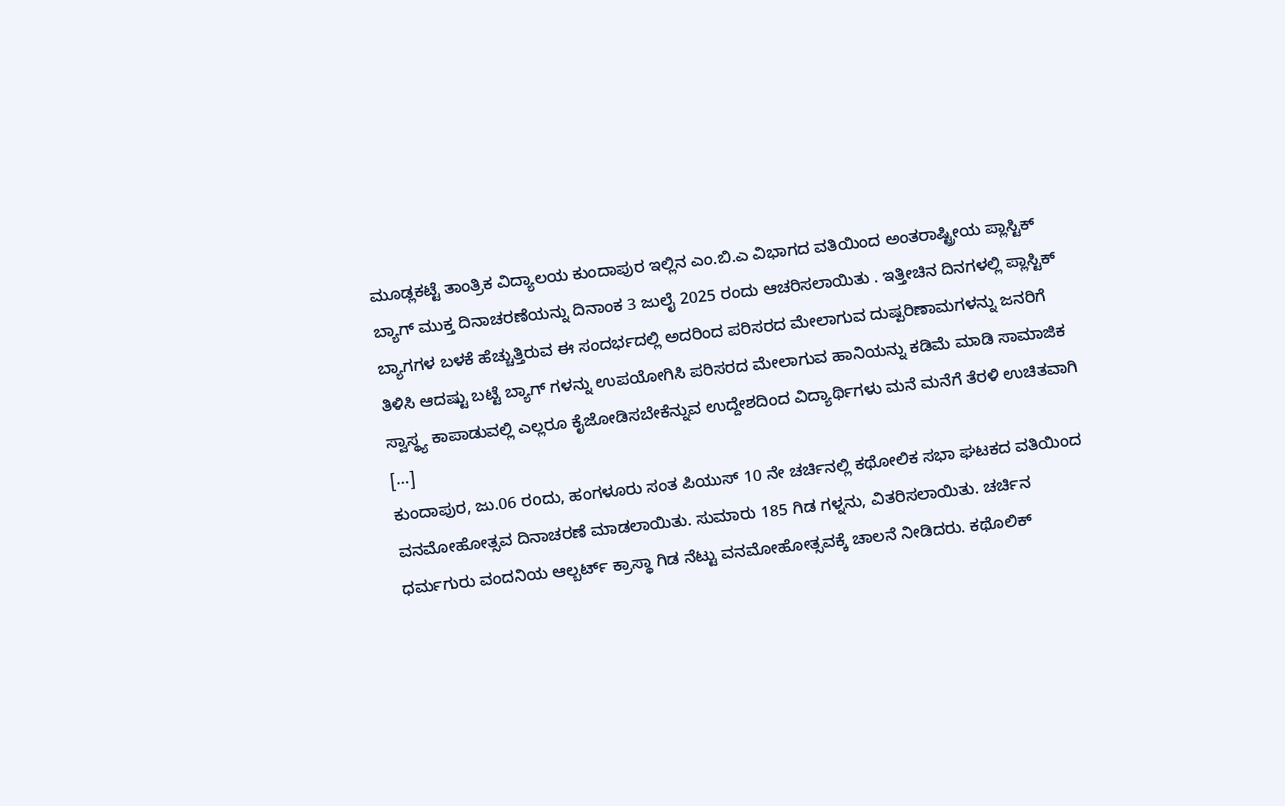ಮೂಡ್ಲಕಟ್ಟೆ ತಾಂತ್ರಿಕ ವಿದ್ಯಾಲಯ ಕುಂದಾಪುರ ಇಲ್ಲಿನ ಎಂ.ಬಿ.ಎ ವಿಭಾಗದ ವತಿಯಿಂದ ಅಂತರಾಷ್ಟ್ರೀಯ ಪ್ಲಾಸ್ಟಿಕ್ ಬ್ಯಾಗ್ ಮುಕ್ತ ದಿನಾಚರಣೆಯನ್ನು ದಿನಾಂಕ 3 ಜುಲೈ 2025 ರಂದು ಆಚರಿಸಲಾಯಿತು . ಇತ್ತೀಚಿನ ದಿನಗಳಲ್ಲಿ ಪ್ಲಾಸ್ಟಿಕ್ ಬ್ಯಾಗಗಳ ಬಳಕೆ ಹೆಚ್ಚುತ್ತಿರುವ ಈ ಸಂದರ್ಭದಲ್ಲಿ ಅದರಿಂದ ಪರಿಸರದ ಮೇಲಾಗುವ ದುಷ್ಪರಿಣಾಮಗಳನ್ನು ಜನರಿಗೆ ತಿಳಿಸಿ ಆದಷ್ಟು ಬಟ್ಟೆ ಬ್ಯಾಗ್ ಗಳನ್ನು ಉಪಯೋಗಿಸಿ ಪರಿಸರದ ಮೇಲಾಗುವ ಹಾನಿಯನ್ನು ಕಡಿಮೆ ಮಾಡಿ ಸಾಮಾಜಿಕ ಸ್ವಾಸ್ಥ್ಯ ಕಾಪಾಡುವಲ್ಲಿ ಎಲ್ಲರೂ ಕೈಜೋಡಿಸಬೇಕೆನ್ನುವ ಉದ್ದೇಶದಿಂದ ವಿದ್ಯಾರ್ಥಿಗಳು ಮನೆ ಮನೆಗೆ ತೆರಳಿ ಉಚಿತವಾಗಿ […]
ಕುಂದಾಪುರ, ಜು.06 ರoದು, ಹಂಗಳೂರು ಸಂತ ಪಿಯುಸ್ 10 ನೇ ಚರ್ಚಿನಲ್ಲಿ ಕಥೋಲಿಕ ಸಭಾ ಘಟಕದ ವತಿಯಿಂದ ವನಮೋಹೋತ್ಸವ ದಿನಾಚರಣೆ ಮಾಡಲಾಯಿತು. ಸುಮಾರು 185 ಗಿಡ ಗಳ್ನನು, ವಿತರಿಸಲಾಯಿತು. ಚರ್ಚಿನ ಧರ್ಮಗುರು ವಂದನಿಯ ಆಲ್ಬರ್ಟ್ ಕ್ರಾಸ್ಥಾ ಗಿಡ ನೆಟ್ಟು ವನಮೋಹೋತ್ಸವಕ್ಕೆ ಚಾಲನೆ ನೀಡಿದರು. ಕಥೊಲಿಕ್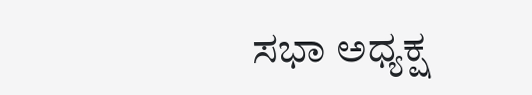ಸಭಾ ಅಧ್ಯಕ್ಷ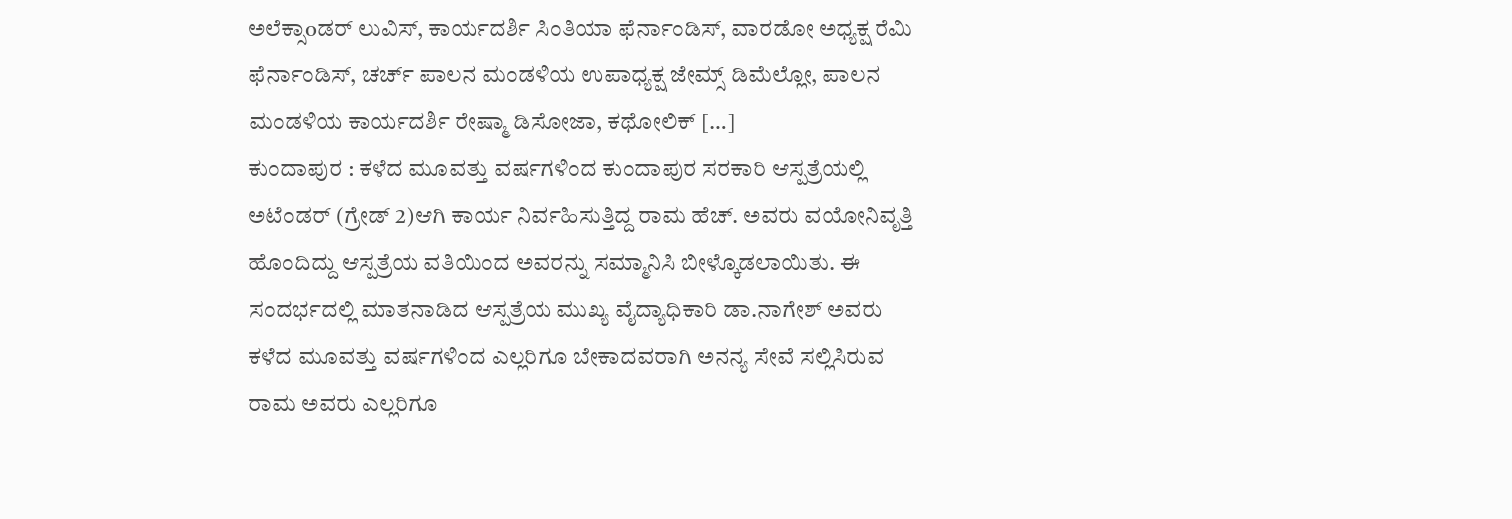ಅಲೆಕ್ಸಾoಡರ್ ಲುವಿಸ್, ಕಾರ್ಯದರ್ಶಿ ಸಿಂತಿಯಾ ಫೆರ್ನಾಂಡಿಸ್, ವಾರಡೋ ಅಧ್ಯಕ್ಷ ರೆಮಿ ಫೆರ್ನಾಂಡಿಸ್, ಚರ್ಚ್ ಪಾಲನ ಮಂಡಳಿಯ ಉಪಾಧ್ಯಕ್ಷ ಜೇಮ್ಸ್ ಡಿಮೆಲ್ಲೋ, ಪಾಲನ ಮಂಡಳಿಯ ಕಾರ್ಯದರ್ಶಿ ರೇಷ್ಮಾ ಡಿಸೋಜಾ, ಕಥೋಲಿಕ್ […]
ಕುಂದಾಪುರ : ಕಳೆದ ಮೂವತ್ತು ವರ್ಷಗಳಿಂದ ಕುಂದಾಪುರ ಸರಕಾರಿ ಆಸ್ಪತ್ರೆಯಲ್ಲಿ ಅಟೆಂಡರ್ (ಗ್ರೇಡ್ 2)ಆಗಿ ಕಾರ್ಯ ನಿರ್ವಹಿಸುತ್ತಿದ್ದ ರಾಮ ಹೆಚ್. ಅವರು ವಯೋನಿವೃತ್ತಿ ಹೊಂದಿದ್ದು ಆಸ್ಪತ್ರೆಯ ವತಿಯಿಂದ ಅವರನ್ನು ಸಮ್ಮಾನಿಸಿ ಬೀಳ್ಕೊಡಲಾಯಿತು. ಈ ಸಂದರ್ಭದಲ್ಲಿ ಮಾತನಾಡಿದ ಆಸ್ಪತ್ರೆಯ ಮುಖ್ಯ ವೈದ್ಯಾಧಿಕಾರಿ ಡಾ.ನಾಗೇಶ್ ಅವರು ಕಳೆದ ಮೂವತ್ತು ವರ್ಷಗಳಿಂದ ಎಲ್ಲರಿಗೂ ಬೇಕಾದವರಾಗಿ ಅನನ್ಯ ಸೇವೆ ಸಲ್ಲಿಸಿರುವ ರಾಮ ಅವರು ಎಲ್ಲರಿಗೂ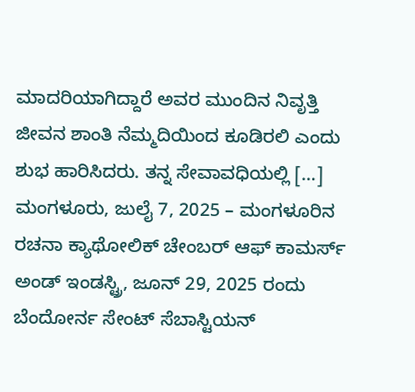ಮಾದರಿಯಾಗಿದ್ದಾರೆ ಅವರ ಮುಂದಿನ ನಿವೃತ್ತಿ ಜೀವನ ಶಾಂತಿ ನೆಮ್ಮದಿಯಿಂದ ಕೂಡಿರಲಿ ಎಂದು ಶುಭ ಹಾರಿಸಿದರು. ತನ್ನ ಸೇವಾವಧಿಯಲ್ಲಿ […]
ಮಂಗಳೂರು, ಜುಲೈ 7, 2025 – ಮಂಗಳೂರಿನ ರಚನಾ ಕ್ಯಾಥೋಲಿಕ್ ಚೇಂಬರ್ ಆಫ್ ಕಾಮರ್ಸ್ ಅಂಡ್ ಇಂಡಸ್ಟ್ರಿ, ಜೂನ್ 29, 2025 ರಂದು ಬೆಂದೋರ್ನ ಸೇಂಟ್ ಸೆಬಾಸ್ಟಿಯನ್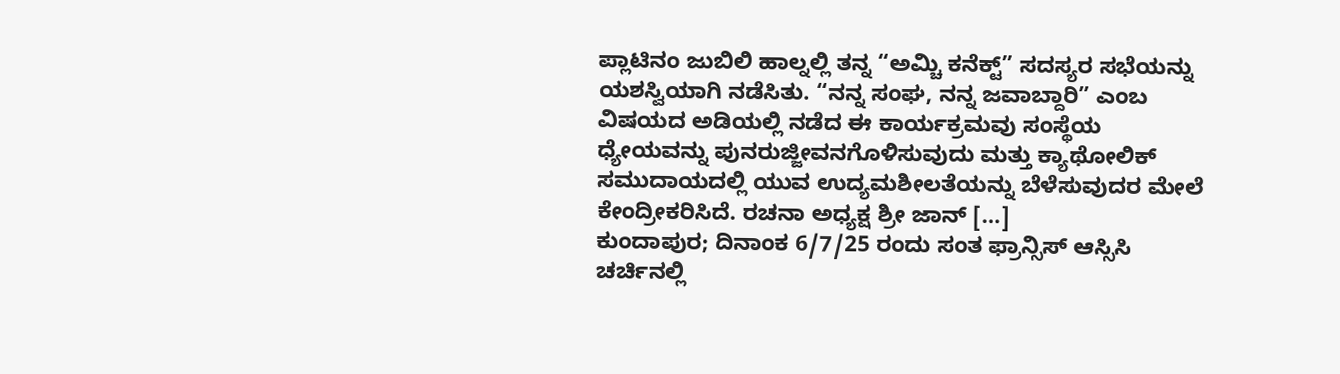ಪ್ಲಾಟಿನಂ ಜುಬಿಲಿ ಹಾಲ್ನಲ್ಲಿ ತನ್ನ “ಅಮ್ಚಿ ಕನೆಕ್ಟ್” ಸದಸ್ಯರ ಸಭೆಯನ್ನು ಯಶಸ್ವಿಯಾಗಿ ನಡೆಸಿತು. “ನನ್ನ ಸಂಘ, ನನ್ನ ಜವಾಬ್ದಾರಿ” ಎಂಬ ವಿಷಯದ ಅಡಿಯಲ್ಲಿ ನಡೆದ ಈ ಕಾರ್ಯಕ್ರಮವು ಸಂಸ್ಥೆಯ ಧ್ಯೇಯವನ್ನು ಪುನರುಜ್ಜೀವನಗೊಳಿಸುವುದು ಮತ್ತು ಕ್ಯಾಥೋಲಿಕ್ ಸಮುದಾಯದಲ್ಲಿ ಯುವ ಉದ್ಯಮಶೀಲತೆಯನ್ನು ಬೆಳೆಸುವುದರ ಮೇಲೆ ಕೇಂದ್ರೀಕರಿಸಿದೆ. ರಚನಾ ಅಧ್ಯಕ್ಷ ಶ್ರೀ ಜಾನ್ […]
ಕುಂದಾಪುರ; ದಿನಾಂಕ 6/7/25 ರಂದು ಸಂತ ಫ್ರಾನ್ಸಿಸ್ ಆಸ್ಸಿಸಿ ಚರ್ಚಿನಲ್ಲಿ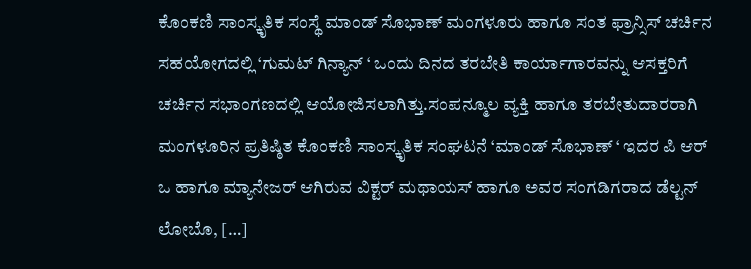ಕೊಂಕಣಿ ಸಾಂಸ್ಕೃತಿಕ ಸಂಸ್ಥೆ ಮಾಂಡ್ ಸೊಭಾಣ್ ಮಂಗಳೂರು ಹಾಗೂ ಸಂತ ಫ್ರಾನ್ಸಿಸ್ ಚರ್ಚಿನ ಸಹಯೋಗದಲ್ಲಿ ‘ಗುಮಟ್ ಗಿನ್ಯಾನ್ ‘ ಒಂದು ದಿನದ ತರಬೇತಿ ಕಾರ್ಯಾಗಾರವನ್ನು ಆಸಕ್ತರಿಗೆ ಚರ್ಚಿನ ಸಭಾಂಗಣದಲ್ಲಿ ಆಯೋಜಿಸಲಾಗಿತ್ತು.ಸಂಪನ್ಮೂಲ ವ್ಯಕ್ತಿ ಹಾಗೂ ತರಬೇತುದಾರರಾಗಿ ಮಂಗಳೂರಿನ ಪ್ರತಿಷ್ಠಿತ ಕೊಂಕಣಿ ಸಾಂಸ್ಕೃತಿಕ ಸಂಘಟನೆ ‘ಮಾಂಡ್ ಸೊಭಾಣ್ ‘ ಇದರ ಪಿ ಆರ್ ಒ ಹಾಗೂ ಮ್ಯಾನೇಜರ್ ಆಗಿರುವ ವಿಕ್ಟರ್ ಮಥಾಯಸ್ ಹಾಗೂ ಅವರ ಸಂಗಡಿಗರಾದ ಡೆಲ್ಟನ್ ಲೋಬೊ, […]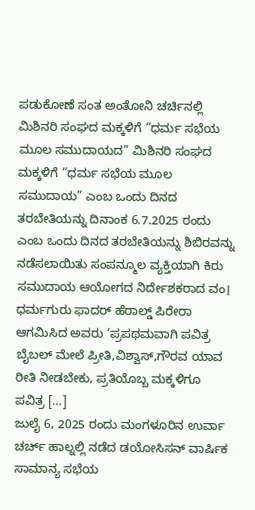ಪಡುಕೋಣೆ ಸಂತ ಅಂತೋನಿ ಚರ್ಚಿನಲ್ಲಿ ಮಿಶಿನರಿ ಸಂಘದ ಮಕ್ಕಳಿಗೆ “ಧರ್ಮ ಸಭೆಯ ಮೂಲ ಸಮುದಾಯದ” ಮಿಶಿನರಿ ಸಂಘದ ಮಕ್ಕಳಿಗೆ “ಧರ್ಮ ಸಭೆಯ ಮೂಲ ಸಮುದಾಯ” ಎಂಬ ಒಂದು ದಿನದ ತರಬೇತಿಯನ್ನು ದಿನಾಂಕ 6.7.2025 ರಂದು ಎಂಬ ಒಂದು ದಿನದ ತರಬೇತಿಯನ್ನು ಶಿಬಿರವನ್ನು ನಡೆಸಲಾಯಿತು ಸಂಪನ್ಮೂಲ ವ್ಯಕ್ತಿಯಾಗಿ ಕಿರು ಸಮುದಾಯ ಆಯೋಗದ ನಿರ್ದೇಶಕರಾದ ವಂ। ಧರ್ಮಗುರು ಫಾದರ್ ಹೆರಾಲ್ಡ್ ಪಿರೇರಾ ಆಗಮಿಸಿದ ಅವರು ‘ಪ್ರಪಥಮವಾಗಿ ಪವಿತ್ರ ಬೈಬಲ್ ಮೇಲೆ ಪ್ರೀತಿ,ವಿಶ್ವಾಸ್,ಗೌರವ ಯಾವ ರೀತಿ ನೀಡಬೇಕು, ಪ್ರತಿಯೊಬ್ಬ ಮಕ್ಕಳಿಗೂ ಪವಿತ್ರ […]
ಜುಲೈ 6, 2025 ರಂದು ಮಂಗಳೂರಿನ ಉರ್ವಾ ಚರ್ಚ್ ಹಾಲ್ನಲ್ಲಿ ನಡೆದ ಡಯೋಸಿಸನ್ ವಾರ್ಷಿಕ ಸಾಮಾನ್ಯ ಸಭೆಯ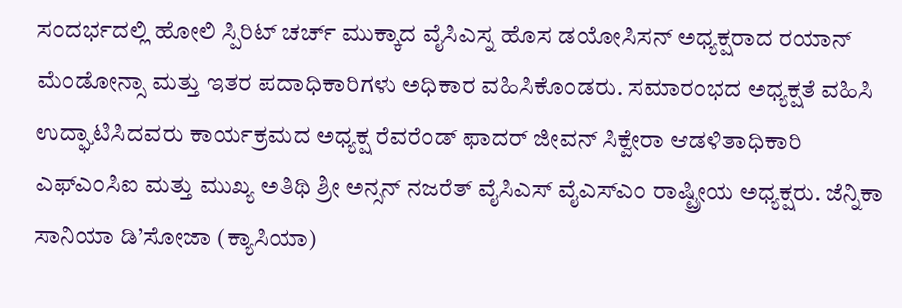ಸಂದರ್ಭದಲ್ಲಿ ಹೋಲಿ ಸ್ಪಿರಿಟ್ ಚರ್ಚ್ ಮುಕ್ಕಾದ ವೈಸಿಎಸ್ನ ಹೊಸ ಡಯೋಸಿಸನ್ ಅಧ್ಯಕ್ಷರಾದ ರಯಾನ್ ಮೆಂಡೋನ್ಸಾ ಮತ್ತು ಇತರ ಪದಾಧಿಕಾರಿಗಳು ಅಧಿಕಾರ ವಹಿಸಿಕೊಂಡರು. ಸಮಾರಂಭದ ಅಧ್ಯಕ್ಷತೆ ವಹಿಸಿ ಉದ್ಘಾಟಿಸಿದವರು ಕಾರ್ಯಕ್ರಮದ ಅಧ್ಯಕ್ಷ ರೆವರೆಂಡ್ ಫಾದರ್ ಜೀವನ್ ಸಿಕ್ವೇರಾ ಆಡಳಿತಾಧಿಕಾರಿ ಎಫ್ಎಂಸಿಐ ಮತ್ತು ಮುಖ್ಯ ಅತಿಥಿ ಶ್ರೀ ಅನ್ಸನ್ ನಜರೆತ್ ವೈಸಿಎಸ್ ವೈಎಸ್ಎಂ ರಾಷ್ಟ್ರೀಯ ಅಧ್ಯಕ್ಷರು. ಜೆನ್ನಿಕಾ ಸಾನಿಯಾ ಡಿ’ಸೋಜಾ (ಕ್ಯಾಸಿಯಾ)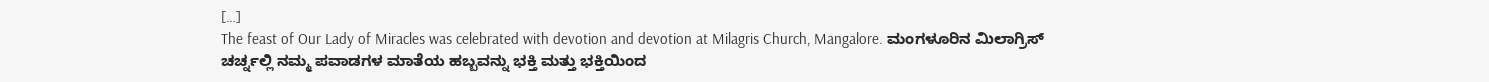[…]
The feast of Our Lady of Miracles was celebrated with devotion and devotion at Milagris Church, Mangalore. ಮಂಗಳೂರಿನ ಮಿಲಾಗ್ರಿಸ್ ಚರ್ಚ್ನಲ್ಲಿ ನಮ್ಮ ಪವಾಡಗಳ ಮಾತೆಯ ಹಬ್ಬವನ್ನು ಭಕ್ತಿ ಮತ್ತು ಭಕ್ತಿಯಿಂದ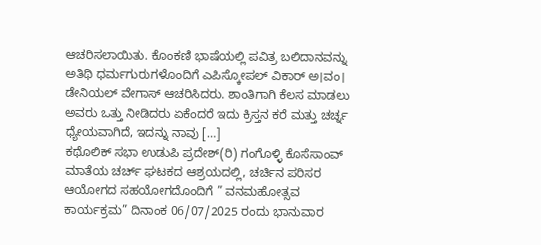ಆಚರಿಸಲಾಯಿತು. ಕೊಂಕಣಿ ಭಾಷೆಯಲ್ಲಿ ಪವಿತ್ರ ಬಲಿದಾನವನ್ನು ಅತಿಥಿ ಧರ್ಮಗುರುಗಳೊಂದಿಗೆ ಎಪಿಸ್ಕೋಪಲ್ ವಿಕಾರ್ ಅ।ವಂ। ಡೇನಿಯಲ್ ವೇಗಾಸ್ ಆಚರಿಸಿದರು. ಶಾಂತಿಗಾಗಿ ಕೆಲಸ ಮಾಡಲು ಅವರು ಒತ್ತು ನೀಡಿದರು ಏಕೆಂದರೆ ಇದು ಕ್ರಿಸ್ತನ ಕರೆ ಮತ್ತು ಚರ್ಚ್ನ ಧ್ಯೇಯವಾಗಿದೆ, ಇದನ್ನು ನಾವು […]
ಕಥೊಲಿಕ್ ಸಭಾ ಉಡುಪಿ ಪ್ರದೇಶ್(ರಿ) ಗಂಗೊಳ್ಳಿ ಕೊಸೆಸಾಂವ್ ಮಾತೆಯ ಚರ್ಚ್ ಘಟಕದ ಆಶ್ರಯದಲ್ಲಿ, ಚರ್ಚಿನ ಪರಿಸರ ಆಯೋಗದ ಸಹಯೋಗದೊಂದಿಗೆ ” ವನಮಹೋತ್ಸವ ಕಾರ್ಯಕ್ರಮ” ದಿನಾಂಕ 06/07/2025 ರಂದು ಭಾನುವಾರ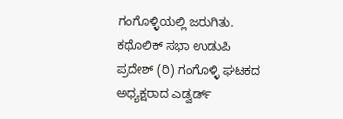ಗಂಗೊಳ್ಳಿಯಲ್ಲಿ ಜರುಗಿತು. ಕಥೊಲಿಕ್ ಸಭಾ ಉಡುಪಿ ಪ್ರದೇಶ್ (ರಿ) ಗಂಗೊಳ್ಳಿ ಘಟಕದ ಅಧ್ಯಕ್ಷರಾದ ಎಡ್ವರ್ಡ್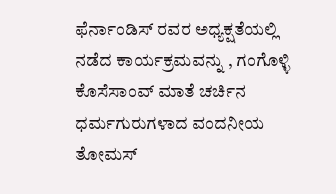ಫೆರ್ನಾಂಡಿಸ್ ರವರ ಅಧ್ಯಕ್ಷತೆಯಲ್ಲಿ ನಡೆದ ಕಾರ್ಯಕ್ರಮವನ್ನು , ಗಂಗೊಳ್ಳಿ ಕೊಸೆಸಾಂವ್ ಮಾತೆ ಚರ್ಚಿನ ಧರ್ಮಗುರುಗಳಾದ ವಂದನೀಯ ತೋಮಸ್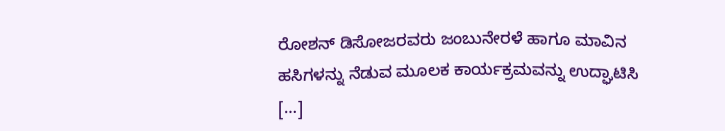ರೋಶನ್ ಡಿಸೋಜರವರು ಜಂಬುನೇರಳೆ ಹಾಗೂ ಮಾವಿನ ಹಸಿಗಳನ್ನು ನೆಡುವ ಮೂಲಕ ಕಾರ್ಯಕ್ರಮವನ್ನು ಉದ್ಘಾಟಿಸಿ […]